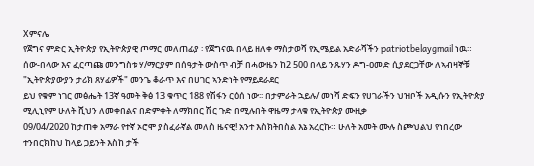Xምናሌ
የጀግና ምድር ኢትዮጵያ የኢትዮጵያዊ ጦማር መለጠፊያ ፡ የጀግናዉ በላይ ዘለቀ ማስታወሻ የኢሜይል አድራሻችን patriotbelaygmail ነዉ።
ሰው-በላው እና ፈርጣጩ መንግስቱ ሃ/ማርያም በሰዓታት ውስጥ ብቻ በሓውዜን ከ2 500 በላይ ንጹሃን ዶግ-ዐመድ ሲያደርጋቸው ለኣብዛኞቹ "ኢትዮጵያውያን ታሪክ ጸሃፊዎች" መንጌ ቆራጥ እና በሀገር ኣንድነት የማይደራደር
ይህ የቁም ነገር መፅሔት 13ኛ ዓመት ቅፅ 13 ቁጥር 188 የሽፋን ርዕሰ ነው፡፡ በታምራት ኋይሉ/ መነሻ ድፍን የሀገራችን ህዝቦች አዲሱን የኢትዮጵያ ሚሊኒየም ሁለት ሺህን ለመቀበልና በድምቀት ለማክበር ሽር ጉድ በሚሉበት ዋዜማ ታላቁ የኢትዮጵያ ሙዚቃ
09/04/2020 ከታጠቀ አማራ የተኛ ኦሮሞ ያስፈራኛል መለስ ዜናዊ! አንተ እስክትበስል እኔ አረርኩ። ሁለት አመት ሙሉ ስጮህልህ የነበረው ተንበርክከህ ከላይ ጋይንት እስከ ታች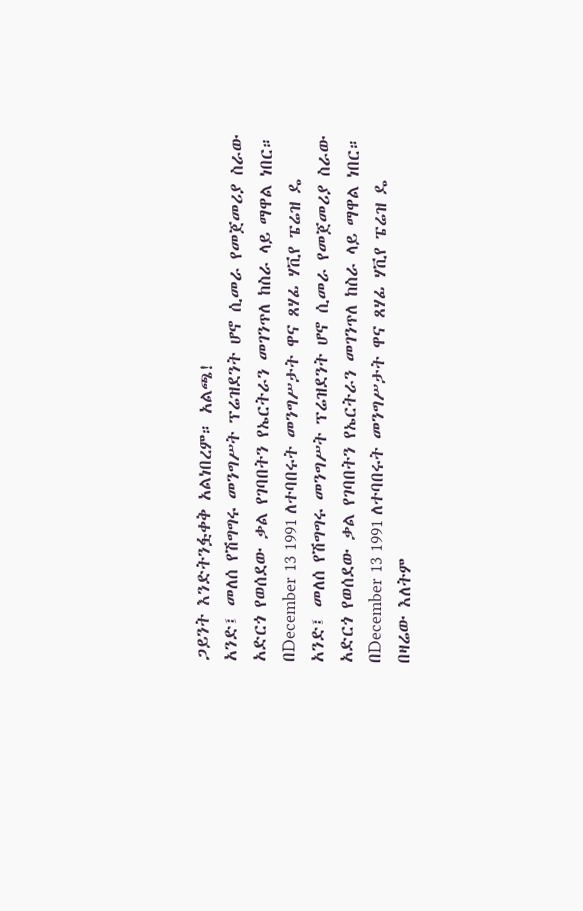ጋይንት እንድትንፏቀቅ አልነበረም። አልጫ!
አንድ፤ መለሰ የሽግግሩ መንግሥት ፕሬዝደንት ሆኖ ሲመራ የመጀመሪያ ስራው አድርጎ የወሰደው ቃል የገባበትን የኤርትራን መገንጥለ ከስራ ላይ ማዋል ነበር። በDecember 13 1991 ለተባበሩት መንግሥታት ዋና ጸሃፊ ሃቪየ ፔሬዝ ዴ
አንድ፤ መለሰ የሽግግሩ መንግሥት ፕሬዝደንት ሆኖ ሲመራ የመጀመሪያ ስራው አድርጎ የወሰደው ቃል የገባበትን የኤርትራን መገንጥለ ከስራ ላይ ማዋል ነበር። በDecember 13 1991 ለተባበሩት መንግሥታት ዋና ጸሃፊ ሃቪየ ፔሬዝ ዴ
በዛሬው እለትም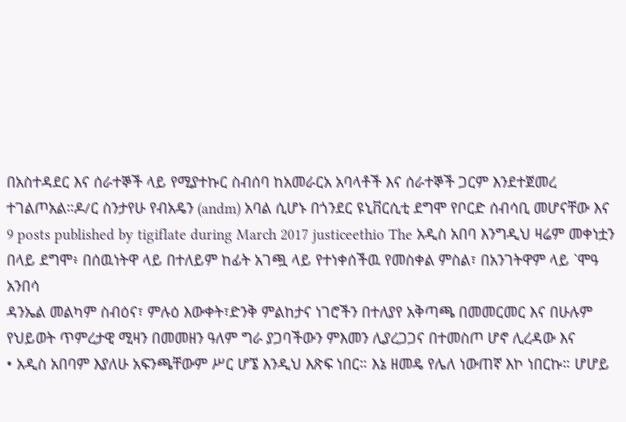በአስተዳደር እና ሰራተኞች ላይ የሚያተኩር ስብሰባ ከአመራርአ አባላቶች እና ሰራተኞች ጋርም እንደተጀመረ ተገልጦአል።ዶ/ር ስንታየሁ የብአዴን (andm) አባል ሲሆኑ በጎንደር ዩኒቨርሲቲ ደግሞ የቦርድ ሰብሳቢ መሆናቸው እና
9 posts published by tigiflate during March 2017 justiceethio The አዲስ አበባ እንግዲህ ዛሬም መቀነቷን በላይ ደግሞ፥ በሰዉነትዋ ላይ በተለይም ከፊት አገጯ ላይ የተነቀሰችዉ የመስቀል ምስል፣ በአንገትዋም ላይ `ሞዓ አንበሳ
ዳንኤል መልካም ስብዕና፣ ምሉዕ እውቀት፣ድንቅ ምልከታና ነገሮችን በተለያየ አቅጣጫ በመመርመር እና በሁሉም የህይወት ጥምረታዊ ሚዛን በመመዘን ዓለም ግራ ያጋባችውን ምእመን ሊያረጋጋና በተመስጦ ሆኖ ሊረዳው እና
• አዲስ አበባም እያለሁ አፍንጫቸውም ሥር ሆኜ እንዲህ እጽፍ ነበር። እኔ ዘመዴ የሌለ ነውጠኛ እኮ ነበርኩ። ሆሆይ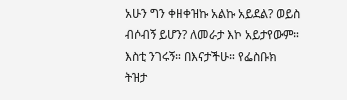አሁን ግን ቀዘቀዝኩ አልኩ አይደል? ወይስ ብሶብኝ ይሆን? ለመራታ እኮ አይታየውም። እስቲ ንገሩኝ። በእናታችሁ። የፌስቡክ ትዝታ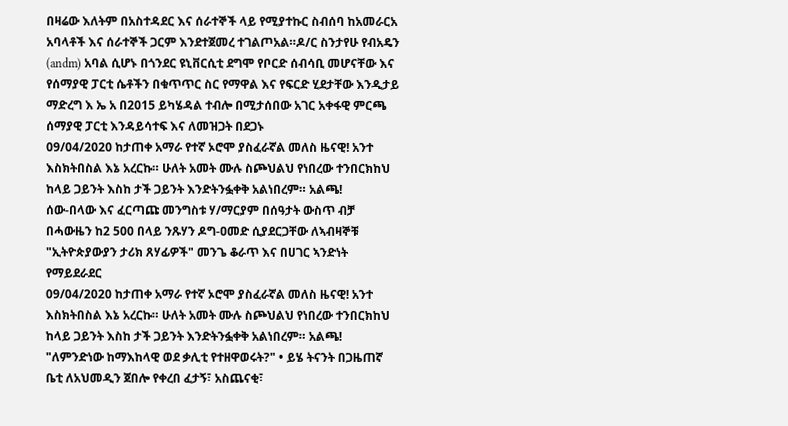በዛሬው እለትም በአስተዳደር እና ሰራተኞች ላይ የሚያተኩር ስብሰባ ከአመራርአ አባላቶች እና ሰራተኞች ጋርም እንደተጀመረ ተገልጦአል።ዶ/ር ስንታየሁ የብአዴን (andm) አባል ሲሆኑ በጎንደር ዩኒቨርሲቲ ደግሞ የቦርድ ሰብሳቢ መሆናቸው እና
የሰማያዊ ፓርቲ ሴቶችን በቁጥጥር ስር የማዋል እና የፍርድ ሂደታቸው እንዲታይ ማድረግ እ ኤ አ በ2015 ይካሄዳል ተብሎ በሚታሰበው አገር አቀፋዊ ምርጫ ሰማያዊ ፓርቲ እንዳይሳተፍ እና ለመዝጋት በደጋኑ
09/04/2020 ከታጠቀ አማራ የተኛ ኦሮሞ ያስፈራኛል መለስ ዜናዊ! አንተ እስክትበስል እኔ አረርኩ። ሁለት አመት ሙሉ ስጮህልህ የነበረው ተንበርክከህ ከላይ ጋይንት እስከ ታች ጋይንት እንድትንፏቀቅ አልነበረም። አልጫ!
ሰው-በላው እና ፈርጣጩ መንግስቱ ሃ/ማርያም በሰዓታት ውስጥ ብቻ በሓውዜን ከ2 500 በላይ ንጹሃን ዶግ-ዐመድ ሲያደርጋቸው ለኣብዛኞቹ "ኢትዮጵያውያን ታሪክ ጸሃፊዎች" መንጌ ቆራጥ እና በሀገር ኣንድነት የማይደራደር
09/04/2020 ከታጠቀ አማራ የተኛ ኦሮሞ ያስፈራኛል መለስ ዜናዊ! አንተ እስክትበስል እኔ አረርኩ። ሁለት አመት ሙሉ ስጮህልህ የነበረው ተንበርክከህ ከላይ ጋይንት እስከ ታች ጋይንት እንድትንፏቀቅ አልነበረም። አልጫ!
"ለምንድነው ከማእከላዊ ወደ ቃሊቲ የተዘዋወሩት?" • ይሄ ትናንት በጋዜጠኛ ቤቲ ለአህመዲን ጀበሎ የቀረበ ፈታኝ፣ አስጨናቂ፣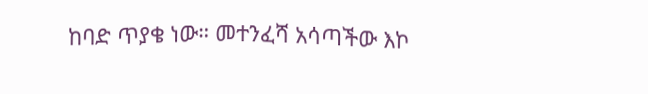ከባድ ጥያቄ ነው። መተንፈሻ አሳጣችው እኮ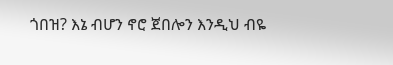ጎበዝ? እኔ ብሆን ኖሮ ጀበሎን እንዲህ ብዬ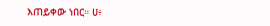እጠይቀው ነበር። ሀ፥